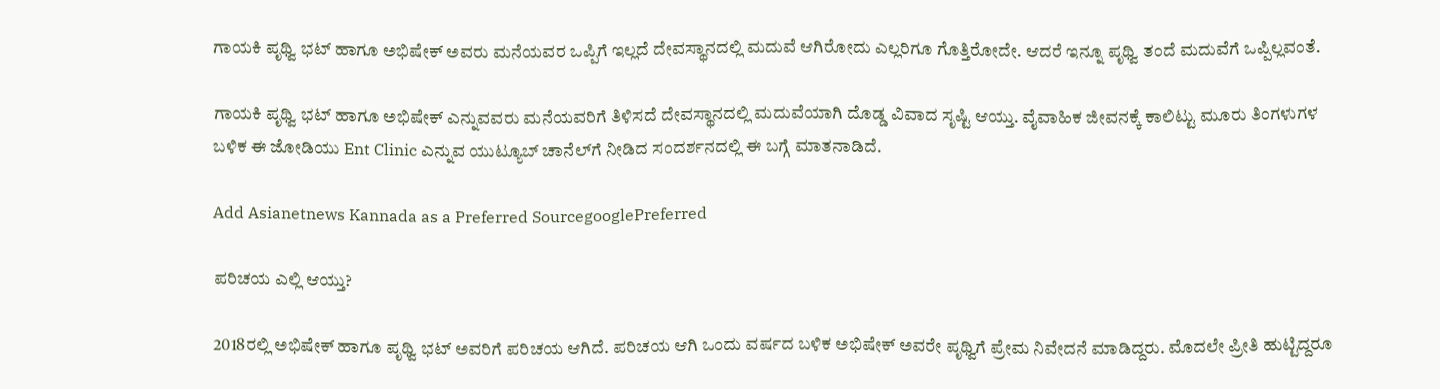ಗಾಯಕಿ ಪೃಥ್ವಿ ಭಟ್‌ ಹಾಗೂ ಅಭಿಷೇಕ್‌ ಅವರು ಮನೆಯವರ ಒಪ್ಪಿಗೆ ಇಲ್ಲದೆ ದೇವಸ್ಥಾನದಲ್ಲಿ ಮದುವೆ ಆಗಿರೋದು ಎಲ್ಲರಿಗೂ ಗೊತ್ತಿರೋದೇ. ಆದರೆ ಇನ್ನೂ ಪೃಥ್ವಿ ತಂದೆ ಮದುವೆಗೆ ಒಪ್ಪಿಲ್ಲವಂತೆ.

ಗಾಯಕಿ ಪೃಥ್ವಿ ಭಟ್‌ ಹಾಗೂ ಅಭಿಷೇಕ್‌ ಎನ್ನುವವರು ಮನೆಯವರಿಗೆ ತಿಳಿಸದೆ ದೇವಸ್ಥಾನದಲ್ಲಿ ಮದುವೆಯಾಗಿ ದೊಡ್ಡ ವಿವಾದ ಸೃಷ್ಟಿ ಆಯ್ತು. ವೈವಾಹಿಕ ಜೀವನಕ್ಕೆ ಕಾಲಿಟ್ಟು ಮೂರು ತಿಂಗಳುಗಳ ಬಳಿಕ ಈ ಜೋಡಿಯು Ent Clinic ಎನ್ನುವ ಯುಟ್ಯೂಬ್‌ ಚಾನೆಲ್‌ಗೆ ನೀಡಿದ ಸಂದರ್ಶನದಲ್ಲಿ ಈ ಬಗ್ಗೆ ಮಾತನಾಡಿದೆ.

Add Asianetnews Kannada as a Preferred SourcegooglePreferred

ಪರಿಚಯ ಎಲ್ಲಿ ಆಯ್ತು?

2018ರಲ್ಲಿ ಅಭಿಷೇಕ್‌ ಹಾಗೂ ಪೃಥ್ವಿ ಭಟ್‌ ಅವರಿಗೆ ಪರಿಚಯ ಆಗಿದೆ. ಪರಿಚಯ ಆಗಿ ಒಂದು ವರ್ಷದ ಬಳಿಕ ಅಭಿಷೇಕ್‌ ಅವರೇ ಪೃಥ್ವಿಗೆ ಪ್ರೇಮ ನಿವೇದನೆ ಮಾಡಿದ್ದರು. ಮೊದಲೇ ಪ್ರೀತಿ ಹುಟ್ಟಿದ್ದರೂ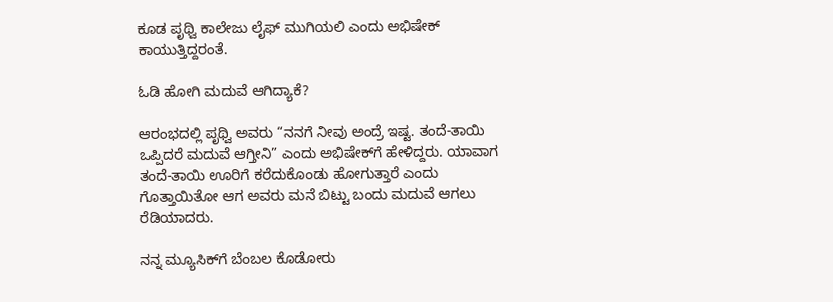ಕೂಡ ಪೃಥ್ವಿ ಕಾಲೇಜು ಲೈಫ್‌ ಮುಗಿಯಲಿ ಎಂದು ಅಭಿಷೇಕ್‌ ಕಾಯುತ್ತಿದ್ದರಂತೆ.

ಓಡಿ ಹೋಗಿ ಮದುವೆ ಆಗಿದ್ಯಾಕೆ?

ಆರಂಭದಲ್ಲಿ ಪೃಥ್ವಿ ಅವರು “ನನಗೆ ನೀವು ಅಂದ್ರೆ ಇಷ್ಟ. ತಂದೆ-ತಾಯಿ ಒಪ್ಪಿದರೆ ಮದುವೆ ಆಗ್ತೀನಿ” ಎಂದು ಅಭಿಷೇಕ್‌ಗೆ ಹೇಳಿದ್ದರು. ಯಾವಾಗ ತಂದೆ-ತಾಯಿ ಊರಿಗೆ ಕರೆದುಕೊಂಡು ಹೋಗುತ್ತಾರೆ ಎಂದು ಗೊತ್ತಾಯಿತೋ ಆಗ ಅವರು ಮನೆ ಬಿಟ್ಟು ಬಂದು ಮದುವೆ ಆಗಲು ರೆಡಿಯಾದರು.

ನನ್ನ ಮ್ಯೂಸಿಕ್‌ಗೆ ಬೆಂಬಲ ಕೊಡೋರು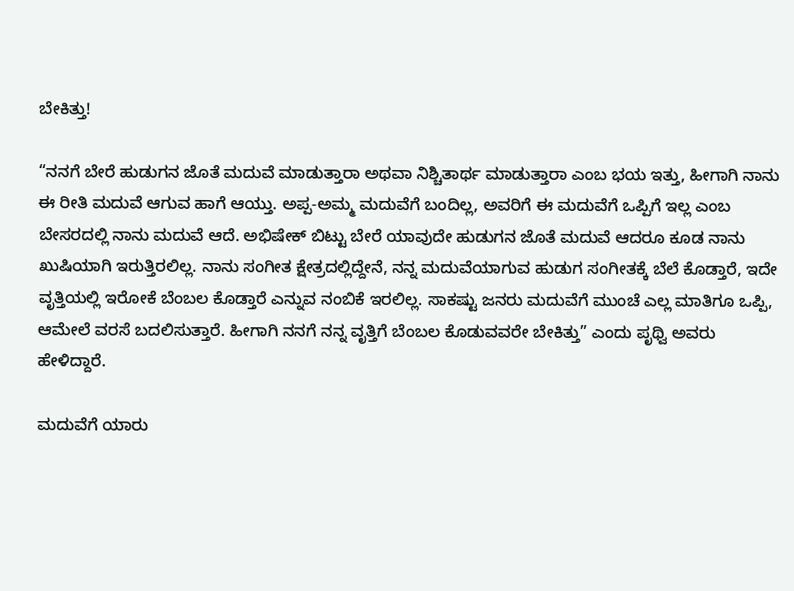ಬೇಕಿತ್ತು!

“ನನಗೆ ಬೇರೆ ಹುಡುಗನ ಜೊತೆ ಮದುವೆ ಮಾಡುತ್ತಾರಾ ಅಥವಾ ನಿಶ್ಚಿತಾರ್ಥ ಮಾಡುತ್ತಾರಾ ಎಂಬ ಭಯ ಇತ್ತು, ಹೀಗಾಗಿ ನಾನು ಈ ರೀತಿ ಮದುವೆ ಆಗುವ ಹಾಗೆ ಆಯ್ತು. ಅಪ್ಪ-ಅಮ್ಮ ಮದುವೆಗೆ ಬಂದಿಲ್ಲ, ಅವರಿಗೆ ಈ ಮದುವೆಗೆ ಒಪ್ಪಿಗೆ ಇಲ್ಲ ಎಂಬ ಬೇಸರದಲ್ಲಿ ನಾನು ಮದುವೆ ಆದೆ. ಅಭಿಷೇಕ್‌ ಬಿಟ್ಟು ಬೇರೆ ಯಾವುದೇ ಹುಡುಗನ ಜೊತೆ ಮದುವೆ ಆದರೂ ಕೂಡ ನಾನು ಖುಷಿಯಾಗಿ ಇರುತ್ತಿರಲಿಲ್ಲ. ನಾನು ಸಂಗೀತ ಕ್ಷೇತ್ರದಲ್ಲಿದ್ದೇನೆ, ನನ್ನ ಮದುವೆಯಾಗುವ ಹುಡುಗ ಸಂಗೀತಕ್ಕೆ ಬೆಲೆ ಕೊಡ್ತಾರೆ, ಇದೇ ವೃತ್ತಿಯಲ್ಲಿ ಇರೋಕೆ ಬೆಂಬಲ ಕೊಡ್ತಾರೆ ಎನ್ನುವ ನಂಬಿಕೆ ಇರಲಿಲ್ಲ. ಸಾಕಷ್ಟು ಜನರು ಮದುವೆಗೆ ಮುಂಚೆ ಎಲ್ಲ ಮಾತಿಗೂ ಒಪ್ಪಿ, ಆಮೇಲೆ ವರಸೆ ಬದಲಿಸುತ್ತಾರೆ. ಹೀಗಾಗಿ ನನಗೆ ನನ್ನ ವೃತ್ತಿಗೆ ಬೆಂಬಲ ಕೊಡುವವರೇ ಬೇಕಿತ್ತು” ಎಂದು ಪೃಥ್ವಿ ಅವರು ಹೇಳಿದ್ದಾರೆ.

ಮದುವೆಗೆ ಯಾರು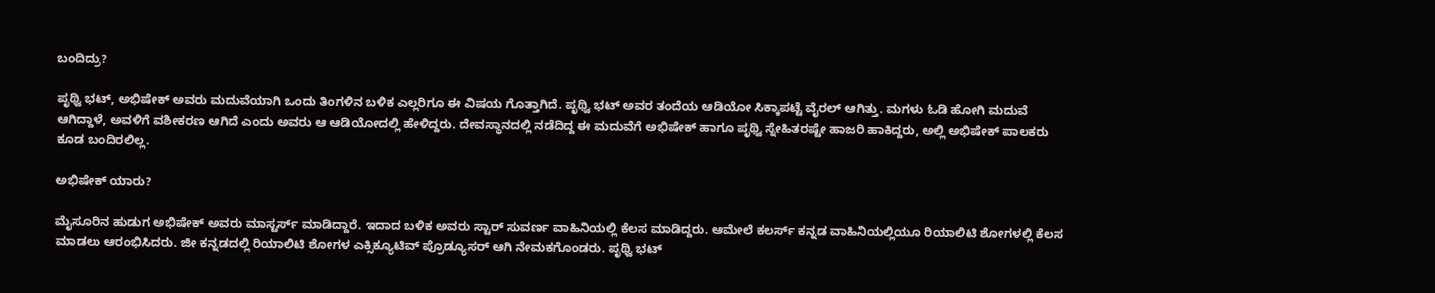ಬಂದಿದ್ರು?

ಪೃಥ್ವಿ ಭಟ್‌, ಅಭಿಷೇಕ್‌ ಅವರು ಮದುವೆಯಾಗಿ ಒಂದು ತಿಂಗಳಿನ ಬಳಿಕ ಎಲ್ಲರಿಗೂ ಈ ವಿಷಯ ಗೊತ್ತಾಗಿದೆ. ಪೃಥ್ವಿ ಭಟ್‌ ಅವರ ತಂದೆಯ ಆಡಿಯೋ ಸಿಕ್ಕಾಪಟ್ಟೆ ವೈರಲ್‌ ಆಗಿತ್ತು. ಮಗಳು ಓಡಿ ಹೋಗಿ ಮದುವೆ ಆಗಿದ್ದಾಳೆ, ಅವಳಿಗೆ ವಶೀಕರಣ ಆಗಿದೆ ಎಂದು ಅವರು ಆ ಆಡಿಯೋದಲ್ಲಿ ಹೇಳಿದ್ದರು. ದೇವಸ್ಥಾನದಲ್ಲಿ ನಡೆದಿದ್ದ ಈ ಮದುವೆಗೆ ಅಭಿಷೇಕ್‌ ಹಾಗೂ ಪೃಥ್ವಿ ಸ್ನೇಹಿತರಷ್ಟೇ ಹಾಜರಿ ಹಾಕಿದ್ದರು, ಅಲ್ಲಿ ಅಭಿಷೇಕ್‌ ಪಾಲಕರು ಕೂಡ ಬಂದಿರಲಿಲ್ಲ.

ಅಭಿಷೇಕ್‌ ಯಾರು?

ಮೈಸೂರಿನ ಹುಡುಗ ಅಭಿಷೇಕ್‌ ಅವರು ಮಾಸ್ಟರ್ಸ್‌ ಮಾಡಿದ್ದಾರೆ. ಇದಾದ ಬಳಿಕ ಅವರು ಸ್ಟಾರ್‌ ಸುವರ್ಣ ವಾಹಿನಿಯಲ್ಲಿ ಕೆಲಸ ಮಾಡಿದ್ದರು. ಆಮೇಲೆ‌ ಕಲರ್ಸ್‌ ಕನ್ನಡ ವಾಹಿನಿಯಲ್ಲಿಯೂ ರಿಯಾಲಿಟಿ ಶೋಗಳಲ್ಲಿ ಕೆಲಸ ಮಾಡಲು ಆರಂಭಿಸಿದರು. ಜೀ ಕನ್ನಡದಲ್ಲಿ ರಿಯಾಲಿಟಿ ಶೋಗಳ ಎಕ್ಸಿಕ್ಯೂಟಿವ್‌ ಪ್ರೊಡ್ಯೂಸರ್‌ ಆಗಿ ನೇಮಕಗೊಂಡರು. ಪೃಥ್ವಿ ಭಟ್‌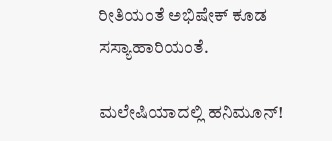ರೀತಿಯಂತೆ ಅಭಿಷೇಕ್‌ ಕೂಡ ಸಸ್ಯಾಹಾರಿಯಂತೆ.

ಮಲೇಷಿಯಾದಲ್ಲಿ ಹನಿಮೂನ್!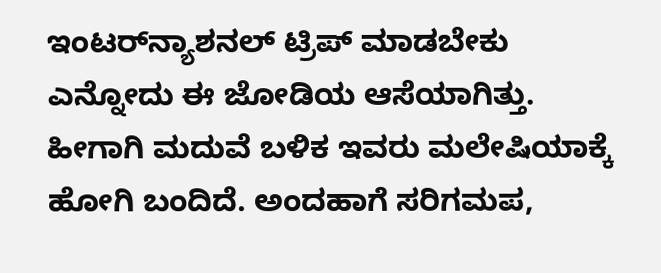ಇಂಟರ್‌ನ್ಯಾಶನಲ್ ಟ್ರಿಪ್‌ ಮಾಡಬೇಕು ಎನ್ನೋದು ಈ ಜೋಡಿಯ ಆಸೆಯಾಗಿತ್ತು. ಹೀಗಾಗಿ ಮದುವೆ ಬಳಿಕ ಇವರು ಮಲೇಷಿಯಾಕ್ಕೆ ಹೋಗಿ ಬಂದಿದೆ. ಅಂದಹಾಗೆ ಸರಿಗಮಪ‌,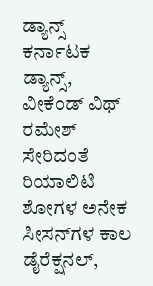ಡ್ಯಾನ್ಸ್‌ ಕರ್ನಾಟಕ ಡ್ಯಾನ್ಸ್‌, ವೀಕೆಂಡ್‌ ವಿಥ್‌ ರಮೇಶ್ ಸೇರಿದಂತೆ ರಿಯಾಲಿಟಿ ಶೋಗಳ ಅನೇಕ ಸೀಸನ್‌ಗಳ ಕಾಲ ಡೈರೆಕ್ಷನಲ್‌,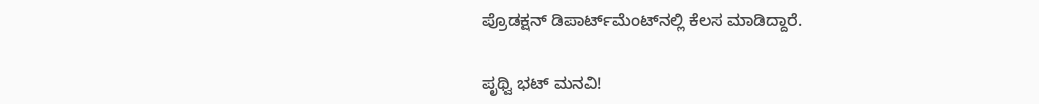ಪ್ರೊಡಕ್ಷನ್ ಡಿಪಾರ್ಟ್‌ಮೆಂಟ್‌ನಲ್ಲಿ ಕೆಲಸ ಮಾಡಿದ್ದಾರೆ.

ಪೃಥ್ವಿ ಭಟ್‌ ಮನವಿ!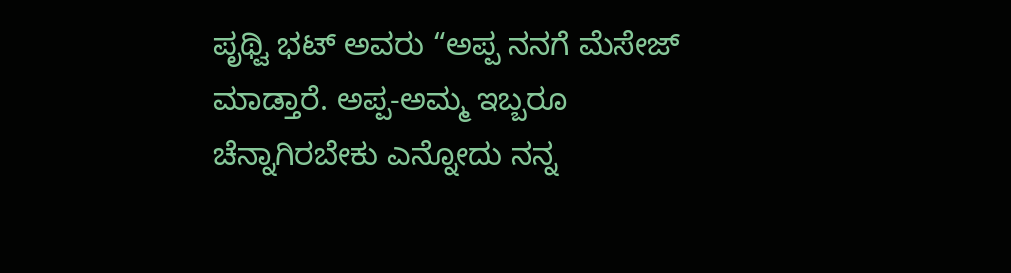ಪೃಥ್ವಿ ಭಟ್‌ ಅವರು “ಅಪ್ಪ ನನಗೆ ಮೆಸೇಜ್‌ ಮಾಡ್ತಾರೆ. ಅಪ್ಪ-ಅಮ್ಮ ಇಬ್ಬರೂ ಚೆನ್ನಾಗಿರಬೇಕು ಎನ್ನೋದು ನನ್ನ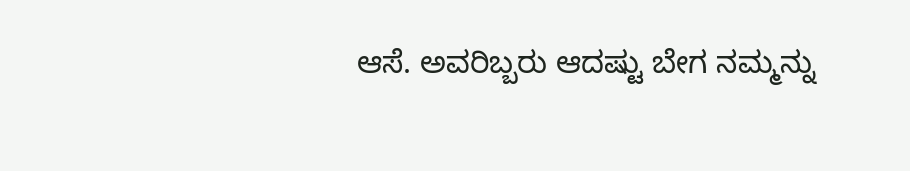ಆಸೆ. ಅವರಿಬ್ಬರು ಆದಷ್ಟು ಬೇಗ ನಮ್ಮನ್ನು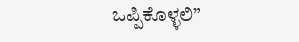ಒಪ್ಪಿಕೊಳ್ಳಲಿ”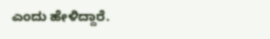ಎಂದು ಹೇಳಿದ್ದಾರೆ.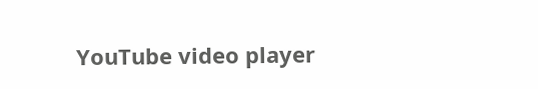YouTube video player